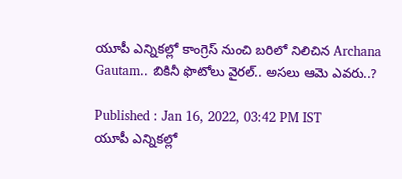యూపీ‌ ఎన్నికల్లో కాంగ్రెస్ నుంచి బరిలో నిలిచిన Archana Gautam.. బికినీ ఫొటోలు వైరల్.. అసలు ఆమె ఎవరు..?

Published : Jan 16, 2022, 03:42 PM IST
యూపీ‌ ఎన్నికల్లో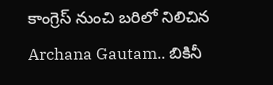కాంగ్రెస్ నుంచి బరిలో నిలిచిన Archana Gautam.. బికినీ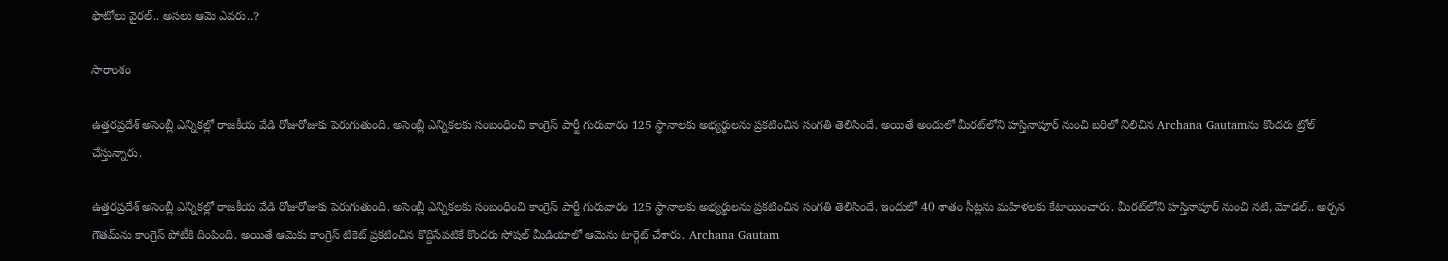ఫొటోలు వైరల్.. అసలు ఆమె ఎవరు..?

సారాంశం

ఉత్తరప్రదేశ్‌ అసెంబ్లీ ఎన్నికల్లో రాజకీయ వేడి రోజురోజుకు పెరుగుతుంది. అసెంబ్లీ ఎన్నికలకు సంబంధించి కాంగ్రెస్ పార్టీ గురువారం 125 స్థానాలకు అభ్యర్థులను ప్రకటించిన సంగతి తెలిసిందే. అయితే అందులో మీరట్‌లోని హస్తినాపూర్‌ నుంచి బరిలో నిలిచిన Archana Gautamను కొందరు ట్రోల్ చేస్తున్నారు.

ఉత్తరప్రదేశ్‌ అసెంబ్లీ ఎన్నికల్లో రాజకీయ వేడి రోజురోజుకు పెరుగుతుంది. అసెంబ్లీ ఎన్నికలకు సంబంధించి కాంగ్రెస్ పార్టీ గురువారం 125 స్థానాలకు అభ్యర్థులను ప్రకటించిన సంగతి తెలిసిందే. ఇందులో 40 శాతం సీట్లను మహిళలకు కేటాయించారు. మీరట్‌లోని హస్తినాపూర్‌ నుంచి నటి, మోడల్.. అర్చన గౌతమ్‌ను కాంగ్రెస్‌ పోటీకి దింపింది. అయితే ఆమెకు కాంగ్రెస్ టికెట్ ప్రకటించిన కొద్దిసేపటికే కొందరు సోషల్ మీడియాలో ఆమెను టార్గెట్ చేశారు. Archana Gautam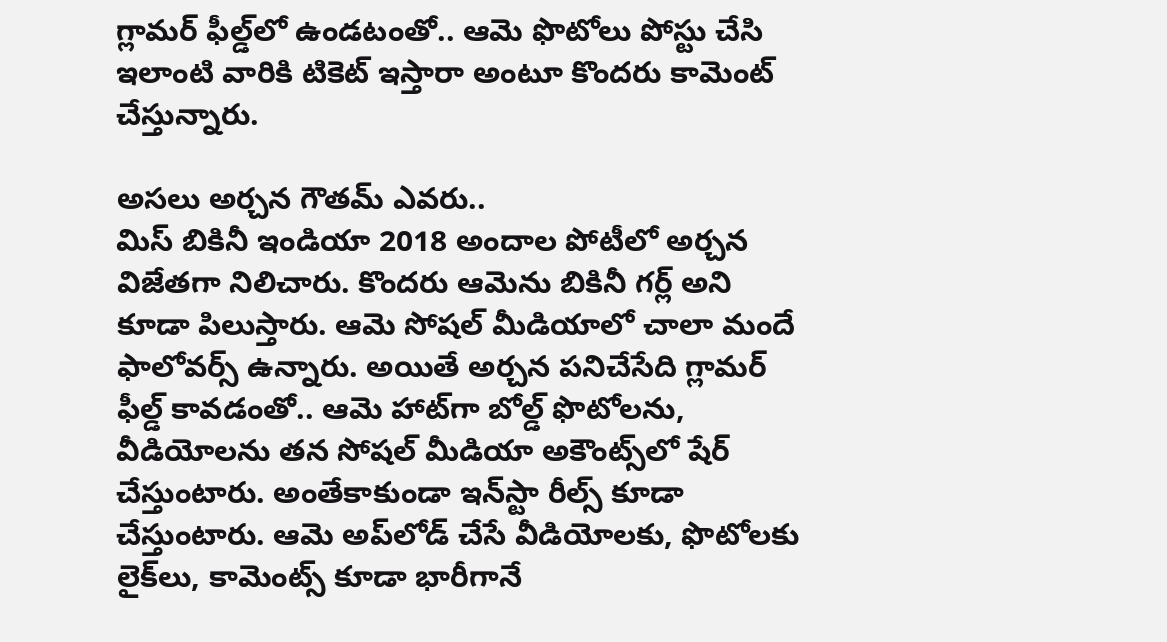గ్లామర్ ఫీల్డ్‌లో ఉండటంతో.. ఆమె ఫొటోలు పోస్టు చేసి ఇలాంటి వారికి టికెట్ ఇస్తారా అంటూ కొందరు కామెంట్ చేస్తున్నారు.

అసలు అర్చన గౌతమ్ ఎవరు..
మిస్ బికినీ ఇండియా 2018 అందాల పోటీలో అర్చన విజేతగా నిలిచారు. కొందరు ఆమెను బికినీ గర్ల్ అని కూడా పిలుస్తారు. ఆమె సోషల్ మీడియాలో చాలా మందే ఫాలోవర్స్ ఉన్నారు. అయితే అర్చన పనిచేసేది గ్లామర్ ఫీల్డ్ కావడంతో.. ఆమె హాట్‌గా బోల్డ్ ఫొటోలను, వీడియోలను తన సోషల్ మీడియా అకౌంట్స్‌లో షేర్ చేస్తుంటారు. అంతేకాకుండా ఇన్‌స్టా రీల్స్ కూడా చేస్తుంటారు. ఆమె అప్‌లోడ్ చేసే వీడియోలకు, ఫొటోలకు లైక్‌లు, కామెంట్స్ కూడా భారీగానే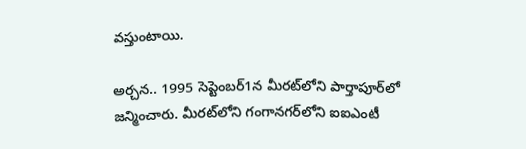వస్తుంటాయి.

అర్చన.. 1995 సెప్టెంబర్1న మీరట్‌లోని పార్తాపూర్‌లో జన్మించారు. మీరట్‌లోని గంగానగర్‌లోని ఐఐఎంటీ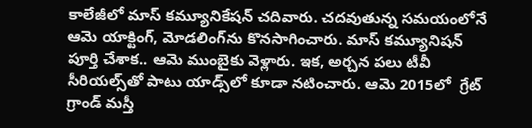కాలేజీలో మాస్ కమ్యూనికేషన్ చదివారు. చదవుతున్న సమయంలోనే ఆమె యాక్టింగ్, మోడలింగ్‌ను కొనసాగించారు. మాస్ కమ్యూనిషన్ పూర్తి చేశాక.. ఆమె ముంబై‌కు వెళ్లారు. ఇక, అర్చన పలు టీవీ సీరియల్స్‌తో పాటు యాడ్స్‌లో కూడా నటించారు. ఆమె 2015లో  గ్రేట్ గ్రాండ్ మస్తీ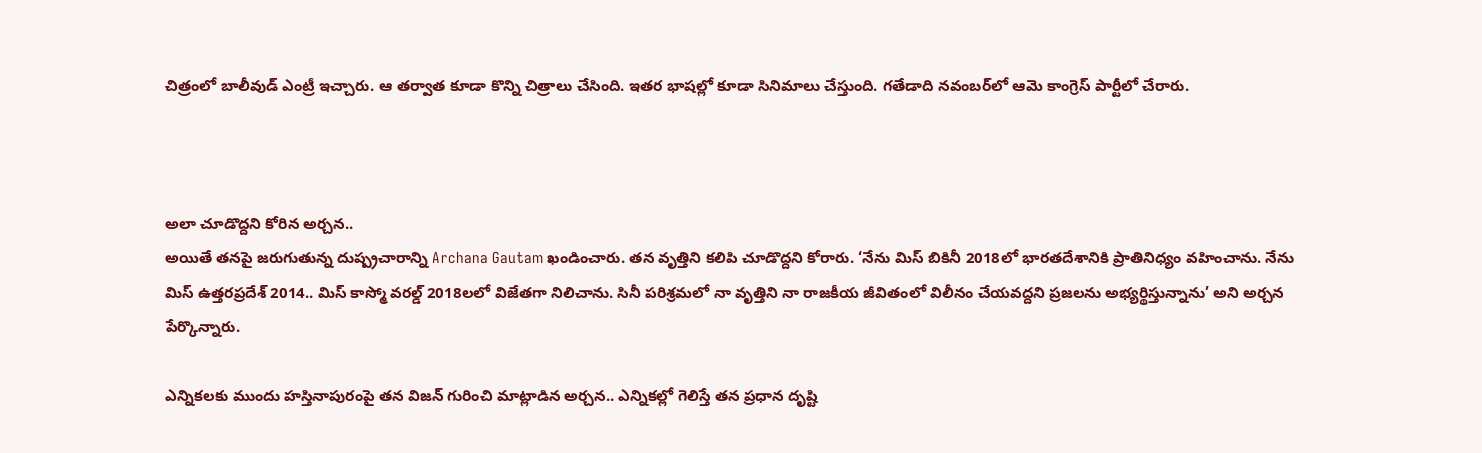చిత్రంలో బాలీవుడ్ ఎంట్రీ ఇచ్చారు. ఆ తర్వాత కూడా కొన్ని చిత్రాలు చేసింది. ఇతర భాషల్లో కూడా సినిమాలు చేస్తుంది. గతేడాది నవంబర్‌లో ఆమె కాంగ్రెస్ పార్టీలో చేరారు.



అలా చూడొద్దని కోరిన అర్చన..
అయితే తనపై జరుగుతున్న దుష్ప్రచారాన్ని Archana Gautam ఖండించారు. తన వృత్తిని కలిపి చూడొద్దని కోరారు. ‘నేను మిస్ బికినీ 2018లో భారతదేశానికి ప్రాతినిధ్యం వహించాను. నేను మిస్ ఉత్తరప్రదేశ్ 2014.. మిస్ కాస్మో వరల్డ్ 2018లలో విజేతగా నిలిచాను. సినీ పరిశ్రమలో నా వృత్తిని నా రాజకీయ జీవితంలో విలీనం చేయవద్దని ప్రజలను అభ్యర్థిస్తున్నాను’ అని అర్చన పేర్కొన్నారు.

ఎన్నికలకు ముందు హస్తినాపురంపై తన విజన్ గురించి మాట్లాడిన అర్చన.. ఎన్నికల్లో గెలిస్తే తన ప్రధాన దృష్టి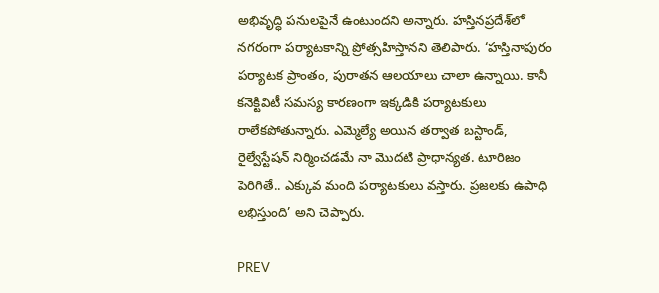అభివృద్ధి పనులపైనే ఉంటుందని అన్నారు. హస్తినప్రదేశ్‌లో నగరంగా పర్యాటకాన్ని ప్రోత్సహిస్తానని తెలిపారు. ‘హస్తినాపురం పర్యాటక ప్రాంతం, పురాతన ఆలయాలు చాలా ఉన్నాయి. కానీ కనెక్టివిటీ సమస్య కారణంగా ఇక్కడికి పర్యాటకులు రాలేకపోతున్నారు. ఎమ్మెల్యే అయిన తర్వాత బస్టాండ్, రైల్వేస్టేషన్ నిర్మించడమే నా మొదటి ప్రాధాన్యత. టూరిజం పెరిగితే.. ఎక్కువ మంది పర్యాటకులు వస్తారు. ప్రజలకు ఉపాధి లభిస్తుంది’ అని చెప్పారు.

PREV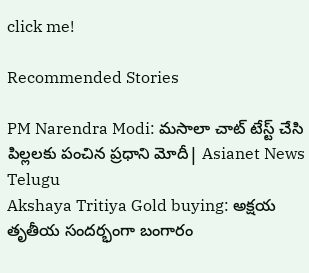click me!

Recommended Stories

PM Narendra Modi: మసాలా చాట్ టేస్ట్ చేసి పిల్లలకు పంచిన ప్రధాని మోదీ| Asianet News Telugu
Akshaya Tritiya Gold buying: అక్షయ తృతీయ సందర్భంగా బంగారం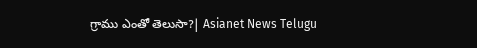గ్రాము ఎంతో తెలుసా?| Asianet News Telugu